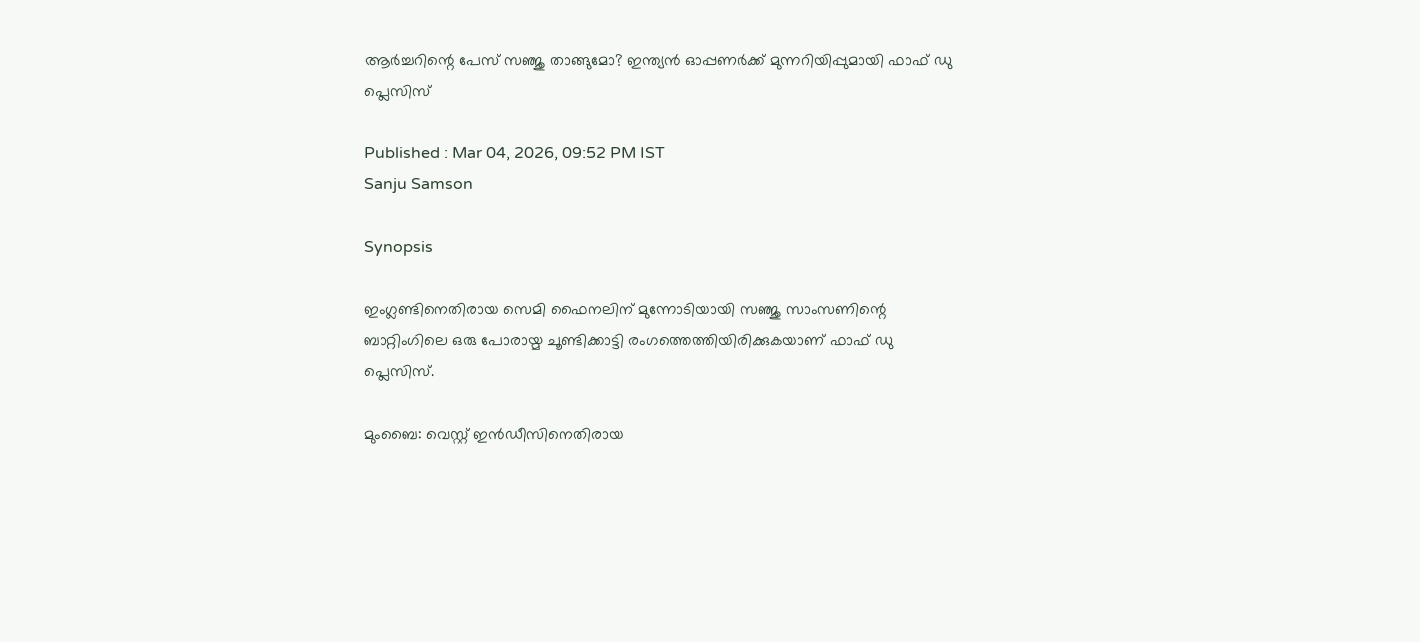ആര്‍ച്ചറിന്റെ പേസ് സഞ്ജു താങ്ങുമോ? ഇന്ത്യന്‍ ഓപ്പണര്‍ക്ക് മുന്നറിയിപ്പുമായി ഫാഫ് ഡു പ്ലെസിസ്

Published : Mar 04, 2026, 09:52 PM IST
Sanju Samson

Synopsis

ഇംഗ്ലണ്ടിനെതിരായ സെമി ഫൈനലിന് മുന്നോടിയായി സഞ്ജു സാംസണിന്റെ ബാറ്റിംഗിലെ ഒരു പോരായ്മ ചൂണ്ടിക്കാട്ടി രംഗത്തെത്തിയിരിക്കുകയാണ് ഫാഫ് ഡു പ്ലെസിസ്.

മുംബൈ: വെസ്റ്റ് ഇന്‍ഡീസിനെതിരായ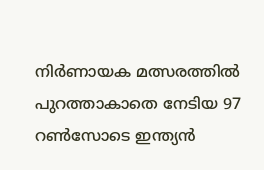നിര്‍ണായക മത്സരത്തില്‍ പുറത്താകാതെ നേടിയ 97 റണ്‍സോടെ ഇന്ത്യന്‍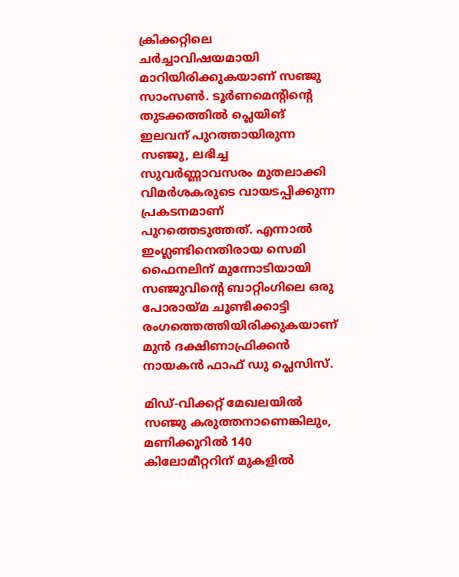ക്രിക്കറ്റിലെ ചര്‍ച്ചാവിഷയമായി മാറിയിരിക്കുകയാണ് സഞ്ജു സാംസണ്‍. ടൂര്‍ണമെന്റിന്റെ തുടക്കത്തില്‍ പ്ലെയിങ് ഇലവന് പുറത്തായിരുന്ന സഞ്ജു, ലഭിച്ച സുവര്‍ണ്ണാവസരം മുതലാക്കി വിമര്‍ശകരുടെ വായടപ്പിക്കുന്ന പ്രകടനമാണ് പുറത്തെടുത്തത്. എന്നാല്‍ ഇംഗ്ലണ്ടിനെതിരായ സെമി ഫൈനലിന് മുന്നോടിയായി സഞ്ജുവിന്റെ ബാറ്റിംഗിലെ ഒരു പോരായ്മ ചൂണ്ടിക്കാട്ടി രംഗത്തെത്തിയിരിക്കുകയാണ് മുന്‍ ദക്ഷിണാഫ്രിക്കന്‍ നായകന്‍ ഫാഫ് ഡു പ്ലെസിസ്.

മിഡ്-വിക്കറ്റ് മേഖലയില്‍ സഞ്ജു കരുത്തനാണെങ്കിലും, മണിക്കൂറില്‍ 140 കിലോമീറ്ററിന് മുകളില്‍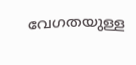വേഗതയുള്ള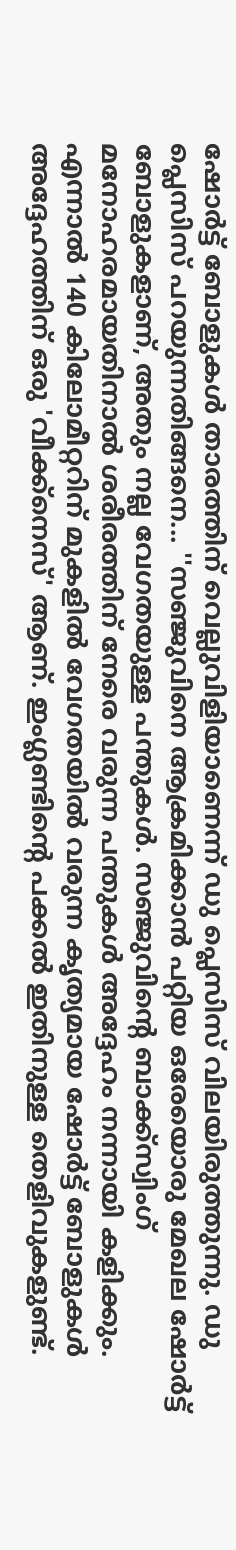ഷോര്‍ട്ട് ബോളുകള്‍ താരത്തിന് വെല്ലുവിളിയാണെന്ന് ഡു പ്ലെസിസ് വിലയിരുത്തുന്നു. ഡു പ്ലെസിസ് പറയുന്നതിങ്ങനെ... ''സഞ്ജുവിനെ ആക്രമിക്കാന്‍ പറ്റിയ ഒരേയൊരു മേഖല ഷോര്‍ട്ട് ബോളുകളാണ്, അതും നല്ല വേഗതയുള്ള പന്തുകള്‍. സഞ്ജുവിന്റെ ബാക്ക്‌സ്വിംഗ് മനോഹരമായതിനാല്‍ ശരീരത്തിന് നേരെ വരുന്ന പന്തുകള്‍ അദ്ദേഹം നന്നായി കളിക്കും. എന്നാല്‍ 140 കിലോമീറ്ററിന് മുകളില്‍ വേഗതയില്‍ വരുന്ന കൃത്യമായ ഷോര്‍ട്ട് ബോളുകള്‍ അദ്ദേഹത്തിന് ഒരു 'വീക്ക്‌നെസ്' ആണ്. ഇംഗ്ലണ്ടിന്റെ പക്കല്‍ ഇതിനുള്ള തെളിവുകളുണ്ട്.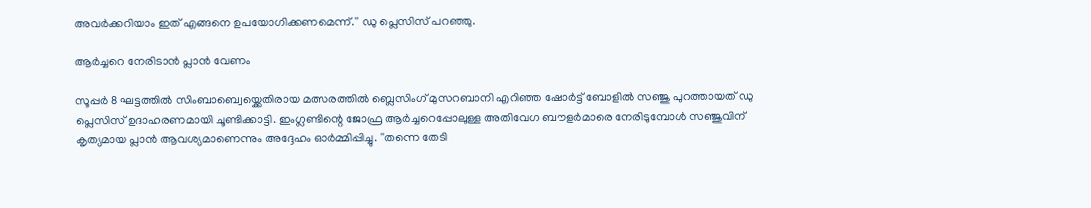അവര്‍ക്കറിയാം ഇത് എങ്ങനെ ഉപയോഗിക്കണമെന്ന്.'' ഡു പ്ലെസിസ് പറഞ്ഞു.

ആര്‍ച്ചറെ നേരിടാന്‍ പ്ലാന്‍ വേണം

സൂപ്പര്‍ 8 ഘട്ടത്തില്‍ സിംബാബ്വെയ്ക്കെതിരായ മത്സരത്തില്‍ ബ്ലെസിംഗ് മുസറബാനി എറിഞ്ഞ ഷോര്‍ട്ട് ബോളില്‍ സഞ്ജു പുറത്തായത് ഡു പ്ലെസിസ് ഉദാഹരണമായി ചൂണ്ടിക്കാട്ടി. ഇംഗ്ലണ്ടിന്റെ ജോഫ്ര ആര്‍ച്ചറെപ്പോലുള്ള അതിവേഗ ബൗളര്‍മാരെ നേരിടുമ്പോള്‍ സഞ്ജുവിന് കൃത്യമായ പ്ലാന്‍ ആവശ്യമാണെന്നും അദ്ദേഹം ഓര്‍മ്മിപ്പിച്ചു. ''തന്നെ തേടി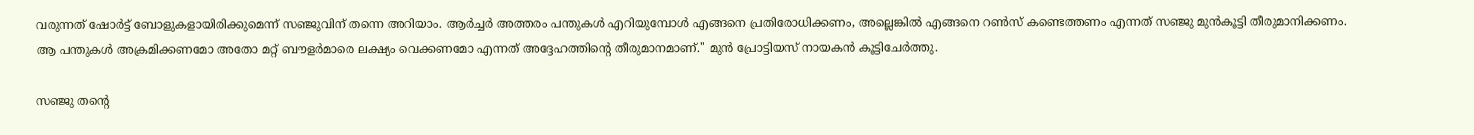വരുന്നത് ഷോര്‍ട്ട് ബോളുകളായിരിക്കുമെന്ന് സഞ്ജുവിന് തന്നെ അറിയാം. ആര്‍ച്ചര്‍ അത്തരം പന്തുകള്‍ എറിയുമ്പോള്‍ എങ്ങനെ പ്രതിരോധിക്കണം, അല്ലെങ്കില്‍ എങ്ങനെ റണ്‍സ് കണ്ടെത്തണം എന്നത് സഞ്ജു മുന്‍കൂട്ടി തീരുമാനിക്കണം. ആ പന്തുകള്‍ അക്രമിക്കണമോ അതോ മറ്റ് ബൗളര്‍മാരെ ലക്ഷ്യം വെക്കണമോ എന്നത് അദ്ദേഹത്തിന്റെ തീരുമാനമാണ്.'' മുന്‍ പ്രോട്ടിയസ് നായകന്‍ കൂട്ടിചേര്‍ത്തു.

സഞ്ജു തന്റെ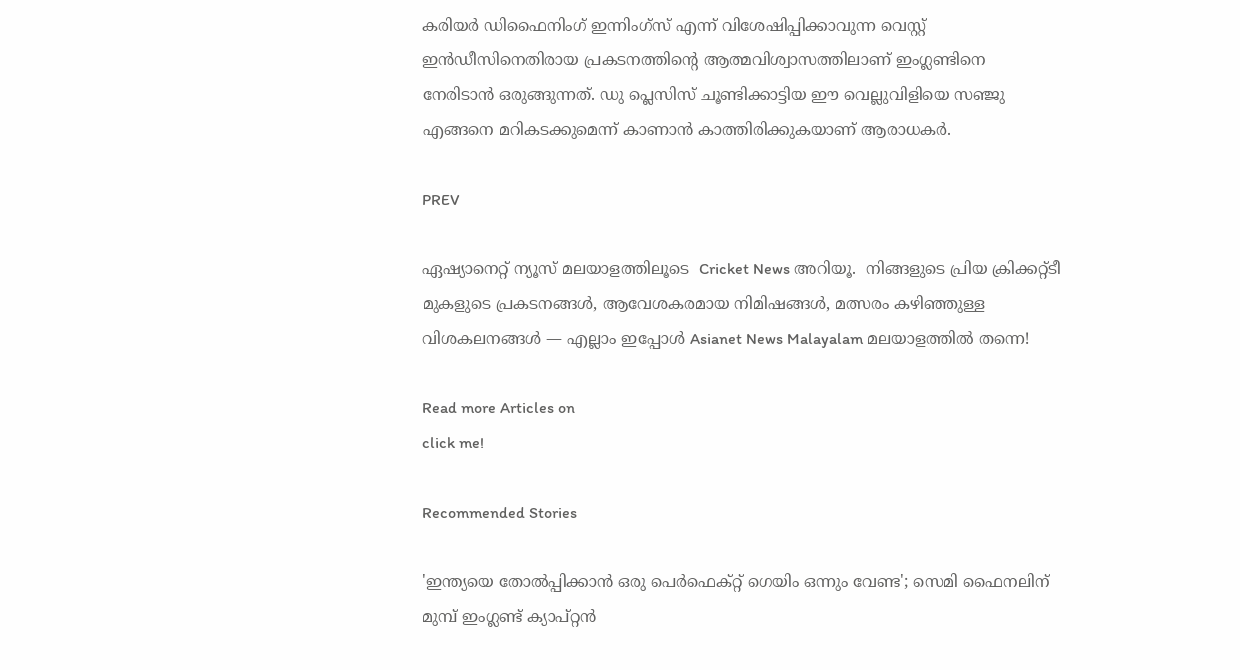കരിയര്‍ ഡിഫൈനിംഗ് ഇന്നിംഗ്സ് എന്ന് വിശേഷിപ്പിക്കാവുന്ന വെസ്റ്റ് ഇന്‍ഡീസിനെതിരായ പ്രകടനത്തിന്റെ ആത്മവിശ്വാസത്തിലാണ് ഇംഗ്ലണ്ടിനെ നേരിടാന്‍ ഒരുങ്ങുന്നത്. ഡു പ്ലെസിസ് ചൂണ്ടിക്കാട്ടിയ ഈ വെല്ലുവിളിയെ സഞ്ജു എങ്ങനെ മറികടക്കുമെന്ന് കാണാന്‍ കാത്തിരിക്കുകയാണ് ആരാധകര്‍.

PREV

ഏഷ്യാനെറ്റ് ന്യൂസ് മലയാളത്തിലൂടെ  Cricket News അറിയൂ.  നിങ്ങളുടെ പ്രിയ ക്രിക്കറ്റ്ടീ മുകളുടെ പ്രകടനങ്ങൾ, ആവേശകരമായ നിമിഷങ്ങൾ, മത്സരം കഴിഞ്ഞുള്ള വിശകലനങ്ങൾ — എല്ലാം ഇപ്പോൾ Asianet News Malayalam മലയാളത്തിൽ തന്നെ!

Read more Articles on
click me!

Recommended Stories

'ഇന്ത്യയെ തോല്‍പ്പിക്കാന്‍ ഒരു പെര്‍ഫെക്റ്റ് ഗെയിം ഒന്നും വേണ്ട'; സെമി ഫൈനലിന് മുമ്പ് ഇംഗ്ലണ്ട് ക്യാപ്റ്റന്‍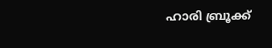ഹാരി ബ്രൂക്ക്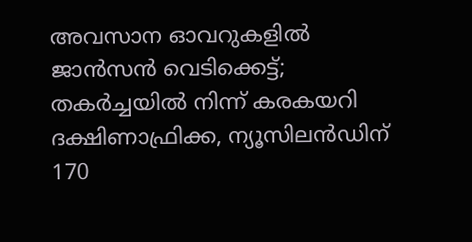അവസാന ഓവറുകളില്‍ ജാന്‍സന്‍ വെടിക്കെട്ട്; തകര്‍ച്ചയില്‍ നിന്ന് കരകയറി ദക്ഷിണാഫ്രിക്ക, ന്യൂസിലന്‍ഡിന് 170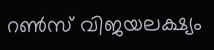റണ്‍സ് വിജയലക്ഷ്യം